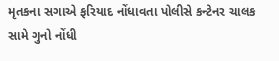મૃતકના સગાએ ફરિયાદ નોંધાવતા પોલીસે કન્ટેનર ચાલક સામે ગુનો નોંધી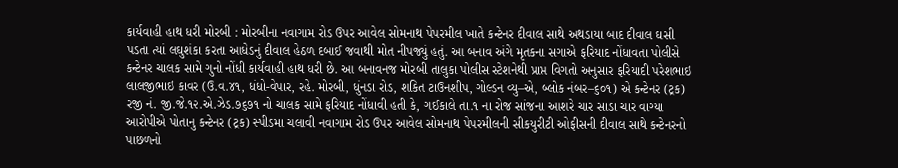કાર્યવાહી હાથ ધરી મોરબી : મોરબીના નવાગામ રોડ ઉપર આવેલ સોમનાથ પેપરમીલ ખાતે કન્ટેનર દીવાલ સાથે અથડાયા બાદ દીવાલ ઘસી પડતા ત્યાં લઘુશંકા કરતા આધેડનું દીવાલ હેઠળ દબાઈ જવાથી મોત નીપજ્યું હતું. આ બનાવ અંગે મૃતકના સગાએ ફરિયાદ નોંધાવતા પોલીસે કન્ટેનર ચાલક સામે ગુનો નોંધી કાર્યવાહી હાથ ધરી છે. આ બનાવનજ મોરબી તાલુકા પોલીસ સ્ટેશનેથી પ્રાપ્ત વિગતો અનુસાર ફરિયાદી પરેશભાઇ લાલજીભાઇ કાવર (ઉ.વ.૪૧, ધંધો-વેપાર, રહે. મોરબી, ધુંનડા રોડ, શકિત ટાઉનશીપ, ગોલ્ડન વ્યુ–એ, બ્લોક નંબર–૬૦૧) એ કન્ટેનર (ટ્રક) રજી નં. જી.જે.૧૨.એ.ઝેડ.૭૬૭૧ નો ચાલક સામે ફરિયાદ નોંધાવી હતી કે, ગઈકાલે તા.૧ ના રોજ સાંજના આશરે ચાર સાડા ચાર વાગ્યા આરોપીએ પોતાનુ કન્ટેનર (ટ્રક) સ્પીડમા ચલાવી નવાગામ રોડ ઉપર આવેલ સોમનાથ પેપરમીલની સીકયુરીટી ઓફીસની દીવાલ સાથે કન્ટેનરનો પાછળનો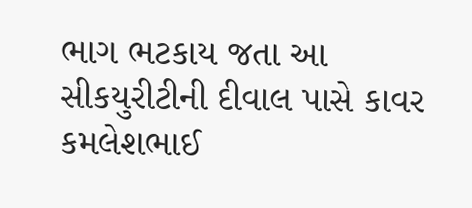ભાગ ભટકાય જતા આ સીકયુરીટીની દીવાલ પાસે કાવર કમલેશભાઈ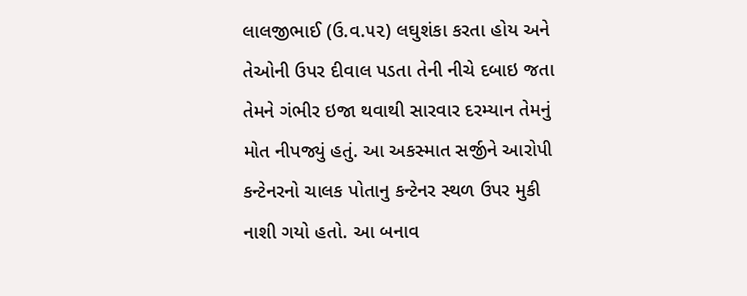લાલજીભાઈ (ઉ.વ.૫૨) લઘુશંકા કરતા હોય અને તેઓની ઉપર દીવાલ પડતા તેની નીચે દબાઇ જતા તેમને ગંભીર ઇજા થવાથી સારવાર દરમ્યાન તેમનું મોત નીપજ્યું હતું. આ અકસ્માત સર્જીને આરોપી કન્ટેનરનો ચાલક પોતાનુ કન્ટેનર સ્થળ ઉપર મુકી નાશી ગયો હતો. આ બનાવ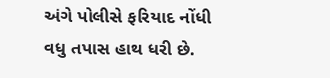અંગે પોલીસે ફરિયાદ નોંધી વધુ તપાસ હાથ ધરી છે.